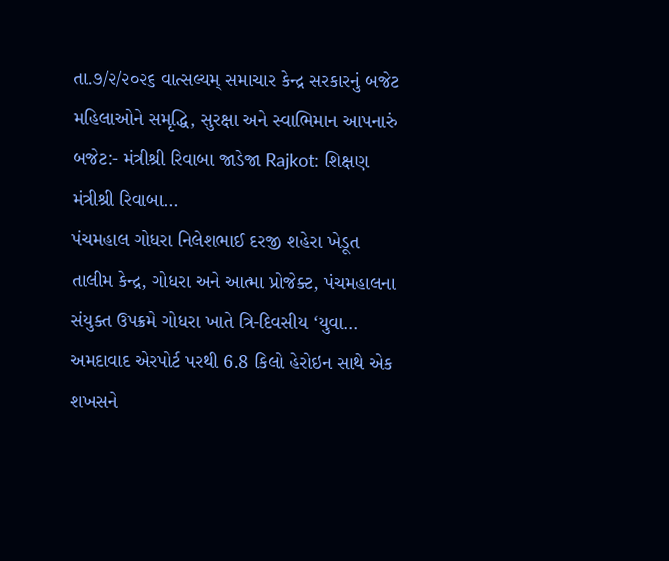તા.૭/૨/૨૦૨૬ વાત્સલ્યમ્ સમાચાર કેન્દ્ર સરકારનું બજેટ મહિલાઓને સમૃદ્ધિ, સુરક્ષા અને સ્વાભિમાન આપનારું બજેટ:- મંત્રીશ્રી રિવાબા જાડેજા Rajkot: શિક્ષણ મંત્રીશ્રી રિવાબા…
પંચમહાલ ગોધરા નિલેશભાઈ દરજી શહેરા ખેડૂત તાલીમ કેન્દ્ર, ગોધરા અને આત્મા પ્રોજેક્ટ, પંચમહાલના સંયુક્ત ઉપક્રમે ગોધરા ખાતે ત્રિ-દિવસીય ‘યુવા…
અમદાવાદ એરપોર્ટ પરથી 6.8 કિલો હેરોઇન સાથે એક શખસને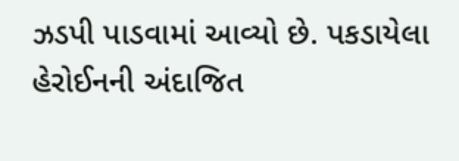ઝડપી પાડવામાં આવ્યો છે. પકડાયેલા હેરોઈનની અંદાજિત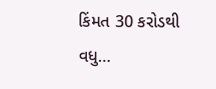કિંમત 30 કરોડથી વધુ…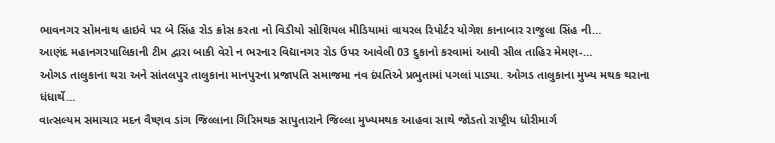ભાવનગર સોમનાથ હાઇવે પર બે સિંહ રોડ ક્રોસ કરતા નો વિડીયો સોશિયલ મીડિયામાં વાયરલ રિપોર્ટર યોગેશ કાનાબાર રાજુલા સિંહ ની…
આણંદ મહાનગરપાલિકાની ટીમ દ્વારા બાકી વેરો ન ભરનાર વિદ્યાનગર રોડ ઉપર આવેલી 03 દુકાનો કરવામાં આવી સીલ તાહિર મેમણ-…
ઓગડ તાલુકાના થરા અને સાંતલપુર તાલુકાના માનપુરના પ્રજાપતિ સમાજમા નવ દંપતિએ પ્રભુતામાં પગલાં પાડ્યા. ઓગડ તાલુકાના મુખ્ય મથક થરાના ધંધાર્થે…
વાત્સલ્યમ સમાચાર મદન વૈષ્ણવ ડાંગ જિલ્લાના ગિરિમથક સાપુતારાને જિલ્લા મુખ્યમથક આહવા સાથે જોડતો રાષ્ટ્રીય ધોરીમાર્ગ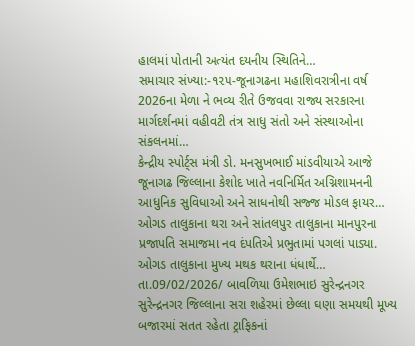હાલમાં પોતાની અત્યંત દયનીય સ્થિતિને…
સમાચાર સંખ્યા:-૧૨૫-જૂનાગઢના મહાશિવરાત્રીના વર્ષ 2026ના મેળા ને ભવ્ય રીતે ઉજવવા રાજ્ય સરકારના માર્ગદર્શનમાં વહીવટી તંત્ર સાધુ સંતો અને સંસ્થાઓના સંકલનમાં…
કેન્દ્રીય સ્પોર્ટ્સ મંત્રી ડો. મનસુખભાઈ માંડવીયાએ આજે જૂનાગઢ જિલ્લાના કેશોદ ખાતે નવનિર્મિત અગ્નિશામનની આધુનિક સુવિધાઓ અને સાધનોથી સજ્જ મોડલ ફાયર…
ઓગડ તાલુકાના થરા અને સાંતલપુર તાલુકાના માનપુરના પ્રજાપતિ સમાજમા નવ દંપતિએ પ્રભુતામાં પગલાં પાડ્યા. ઓગડ તાલુકાના મુખ્ય મથક થરાના ધંધાર્થે…
તા.09/02/2026/ બાવળિયા ઉમેશભાઇ સુરેન્દ્રનગર સુરેન્દ્રનગર જિલ્લાના સરા શહેરમાં છેલ્લા ઘણા સમયથી મૂખ્ય બજારમાં સતત રહેતા ટ્રાફિકનાં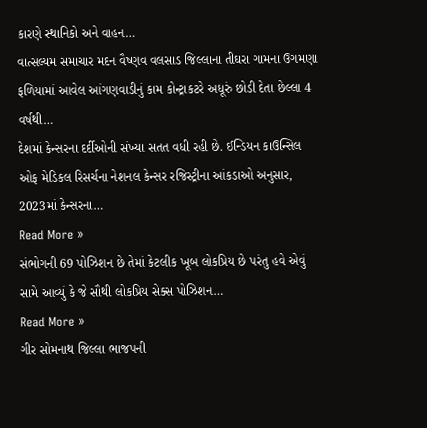કારણે સ્થાનિકો અને વાહન…
વાત્સલ્યમ સમાચાર મદન વૈષ્ણવ વલસાડ જિલ્લાના તીઘરા ગામના ઉગમણા ફળિયામાં આવેલ આંગણવાડીનું કામ કોન્ટ્રાકટરે અધૂરું છોડી દેતા છેલ્લા 4 વર્ષથી…
દેશમાં કેન્સરના દર્દીઓની સંખ્યા સતત વધી રહી છે. ઈન્ડિયન કાઉન્સિલ ઓફ મેડિકલ રિસર્ચના નેશનલ કેન્સર રજિસ્ટ્રીના આંકડાઓ અનુસાર, 2023માં કેન્સરના…
Read More »
સંભોગની 69 પોઝિશન છે તેમાં કેટલીક ખૂબ લોકપ્રિય છે પરંતુ હવે એવું સામે આવ્યું કે જે સૌથી લોકપ્રિય સેક્સ પોઝિશન…
Read More »
ગીર સોમનાથ જિલ્લા ભાજપની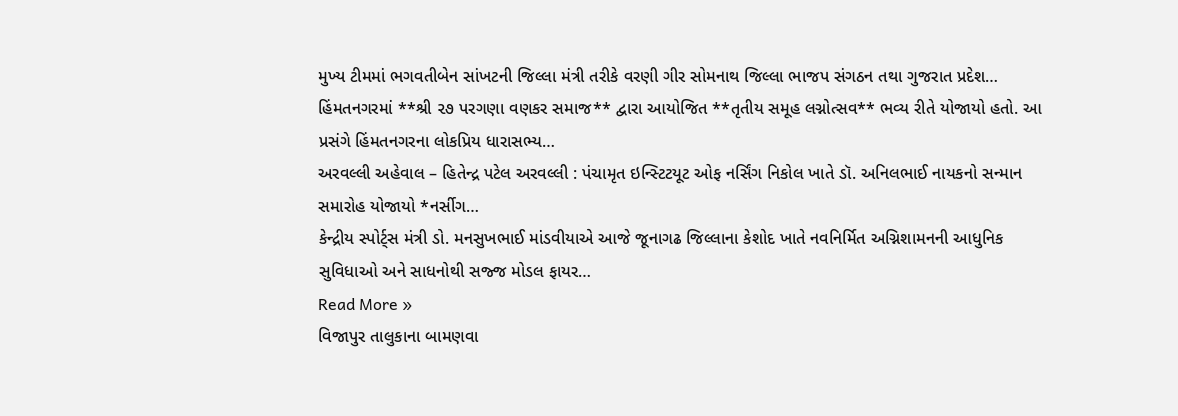મુખ્ય ટીમમાં ભગવતીબેન સાંખટની જિલ્લા મંત્રી તરીકે વરણી ગીર સોમનાથ જિલ્લા ભાજપ સંગઠન તથા ગુજરાત પ્રદેશ…
હિંમતનગરમાં **શ્રી ૨૭ પરગણા વણકર સમાજ** દ્વારા આયોજિત **તૃતીય સમૂહ લગ્નોત્સવ** ભવ્ય રીતે યોજાયો હતો. આ પ્રસંગે હિંમતનગરના લોકપ્રિય ધારાસભ્ય…
અરવલ્લી અહેવાલ – હિતેન્દ્ર પટેલ અરવલ્લી : પંચામૃત ઇન્સ્ટિટયૂટ ઓફ નર્સિંગ નિકોલ ખાતે ડૉ. અનિલભાઈ નાયકનો સન્માન સમારોહ યોજાયો *નર્સીગ…
કેન્દ્રીય સ્પોર્ટ્સ મંત્રી ડો. મનસુખભાઈ માંડવીયાએ આજે જૂનાગઢ જિલ્લાના કેશોદ ખાતે નવનિર્મિત અગ્નિશામનની આધુનિક સુવિધાઓ અને સાધનોથી સજ્જ મોડલ ફાયર…
Read More »
વિજાપુર તાલુકાના બામણવા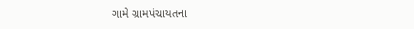ગામે ગ્રામપંચાયતના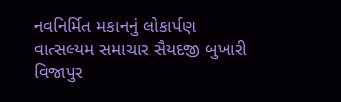નવનિર્મિત મકાનનું લોકાર્પણ વાત્સલ્યમ સમાચાર સૈયદજી બુખારી વિજાપુર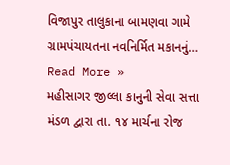વિજાપુર તાલુકાના બામણવા ગામે ગ્રામપંચાયતના નવનિર્મિત મકાનનું…
Read More »
મહીસાગર જીલ્લા કાનુની સેવા સત્તા મંડળ દ્વારા તા. ૧૪ માર્ચના રોજ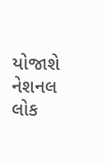યોજાશે નેશનલ લોક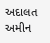અદાલત અમીન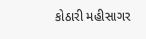કોઠારી મહીસાગર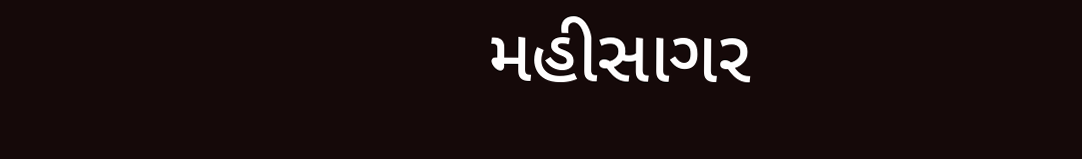મહીસાગર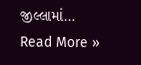જીલ્લામાં…
Read More »